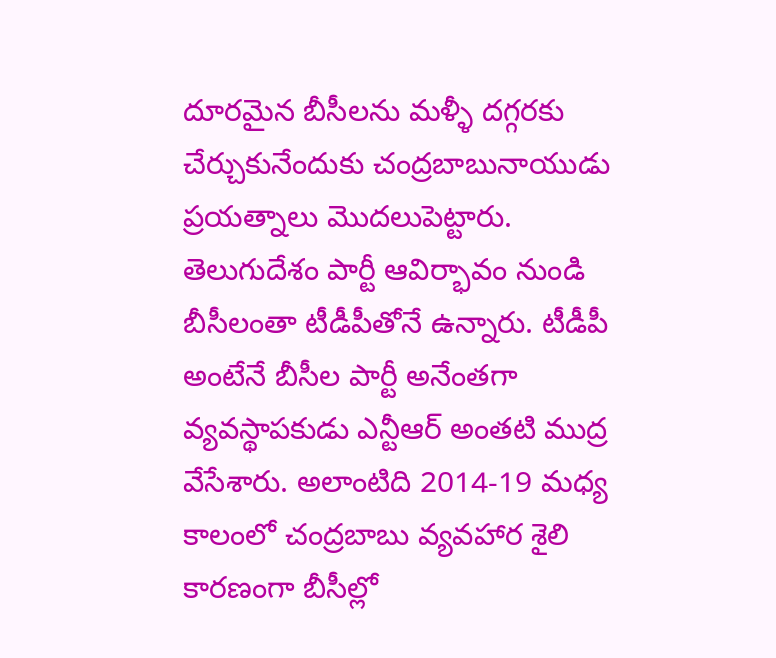దూరమైన బీసీలను మళ్ళీ దగ్గరకు చేర్చుకునేందుకు చంద్రబాబునాయుడు ప్రయత్నాలు మొదలుపెట్టారు. తెలుగుదేశం పార్టీ ఆవిర్భావం నుండి బీసీలంతా టీడీపీతోనే ఉన్నారు. టీడీపీ అంటేనే బీసీల పార్టీ అనేంతగా వ్యవస్థాపకుడు ఎన్టీఆర్ అంతటి ముద్ర వేసేశారు. అలాంటిది 2014-19 మధ్య కాలంలో చంద్రబాబు వ్యవహార శైలి కారణంగా బీసీల్లో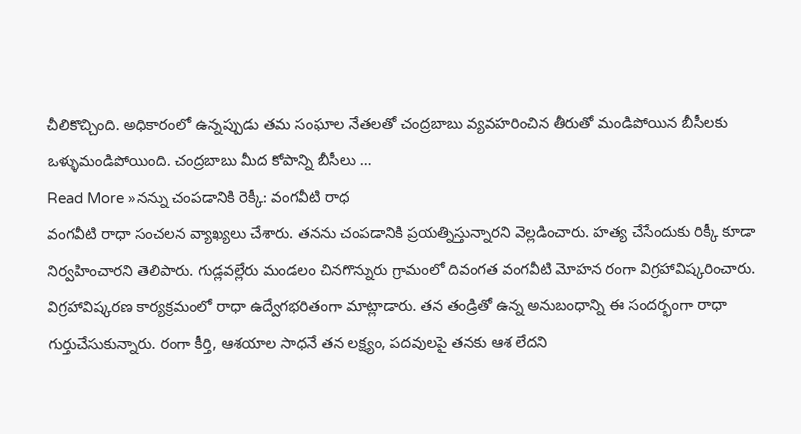చీలికొచ్చింది. అధికారంలో ఉన్నప్పుడు తమ సంఘాల నేతలతో చంద్రబాబు వ్యవహరించిన తీరుతో మండిపోయిన బీసీలకు ఒళ్ళుమండిపోయింది. చంద్రబాబు మీద కోపాన్ని బీసీలు …
Read More »నన్ను చంపడానికి రెక్కీ: వంగవీటి రాధ
వంగవీటి రాధా సంచలన వ్యాఖ్యలు చేశారు. తనను చంపడానికి ప్రయత్నిస్తున్నారని వెల్లడించారు. హత్య చేసేందుకు రిక్కీ కూడా నిర్వహించారని తెలిపారు. గుడ్లవల్లేరు మండలం చినగొన్నురు గ్రామంలో దివంగత వంగవీటి మోహన రంగా విగ్రహావిష్కరించారు. విగ్రహావిష్కరణ కార్యక్రమంలో రాధా ఉద్వేగభరితంగా మాట్లాడారు. తన తండ్రితో ఉన్న అనుబంధాన్ని ఈ సందర్భంగా రాధా గుర్తుచేసుకున్నారు. రంగా కీర్తి, ఆశయాల సాధనే తన లక్ష్యం, పదవులపై తనకు ఆశ లేదని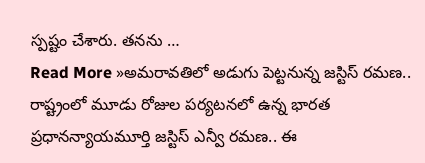స్పష్టం చేశారు. తనను …
Read More »అమరావతిలో అడుగు పెట్టనున్న జస్టిస్ రమణ..
రాష్ట్రంలో మూడు రోజుల పర్యటనలో ఉన్న భారత ప్రధానన్యాయమూర్తి జస్టిస్ ఎన్వీ రమణ.. ఈ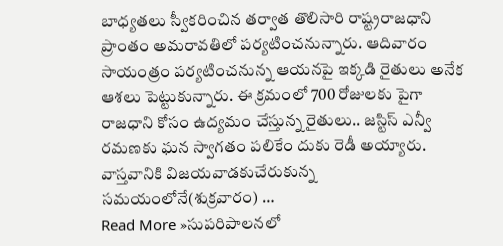బాధ్యతలు స్వీకరించిన తర్వాత తొలిసారి రాష్ట్రరాజధాని ప్రాంతం అమరావతిలో పర్యటించనున్నారు. ఆదివారం సాయంత్రం పర్యటించనున్న ఆయనపై ఇక్కడి రైతులు అనేక ఆశలు పెట్టుకున్నారు. ఈ క్రమంలో 700 రోజులకు పైగా రాజధాని కోసం ఉద్యమం చేస్తున్న రైతులు.. జస్టిస్ ఎన్వీ రమణకు ఘన స్వాగతం పలికేం దుకు రెడీ అయ్యారు. వాస్తవానికి విజయవాడకుచేరుకున్న సమయంలోనే(శుక్రవారం) …
Read More »సుపరిపాలనలో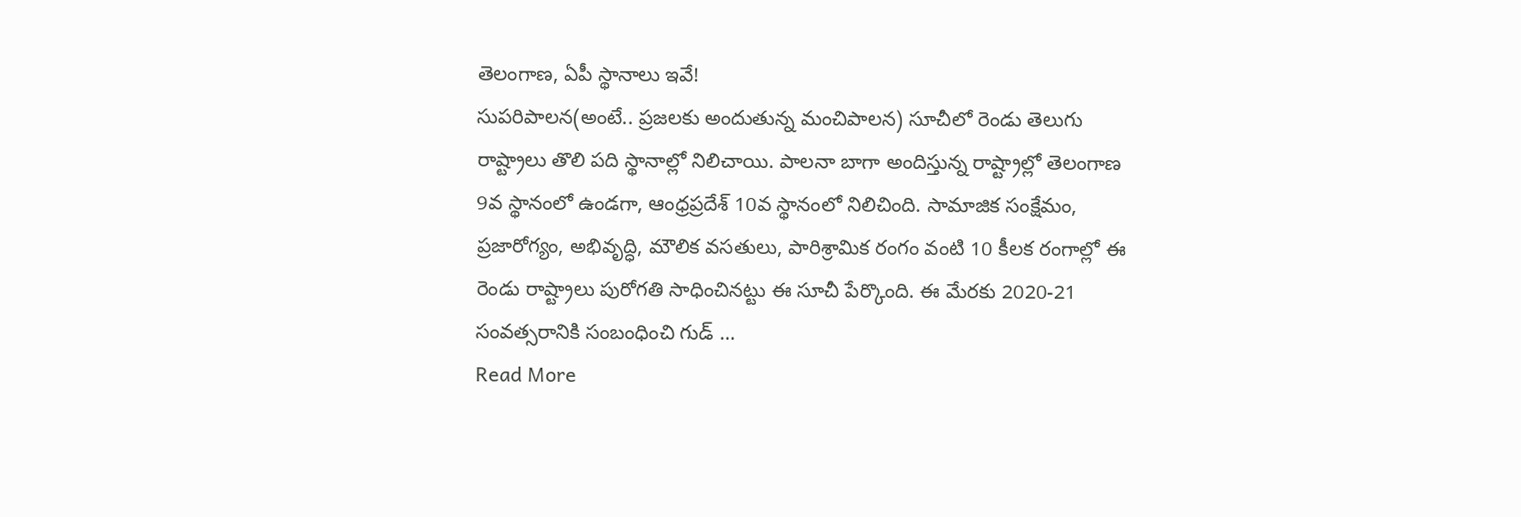తెలంగాణ, ఏపీ స్థానాలు ఇవే!
సుపరిపాలన(అంటే.. ప్రజలకు అందుతున్న మంచిపాలన) సూచీలో రెండు తెలుగు రాష్ట్రాలు తొలి పది స్థానాల్లో నిలిచాయి. పాలనా బాగా అందిస్తున్న రాష్ట్రాల్లో తెలంగాణ 9వ స్థానంలో ఉండగా, ఆంధ్రప్రదేశ్ 10వ స్థానంలో నిలిచింది. సామాజిక సంక్షేమం, ప్రజారోగ్యం, అభివృద్ధి, మౌలిక వసతులు, పారిశ్రామిక రంగం వంటి 10 కీలక రంగాల్లో ఈ రెండు రాష్ట్రాలు పురోగతి సాధించినట్టు ఈ సూచీ పేర్కొంది. ఈ మేరకు 2020-21 సంవత్సరానికి సంబంధించి గుడ్ …
Read More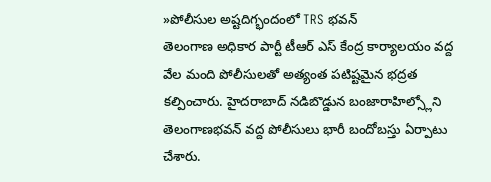»పోలీసుల అష్టదిగ్భందంలో TRS భవన్
తెలంగాణ అధికార పార్టీ టీఆర్ ఎస్ కేంద్ర కార్యాలయం వద్ద వేల మంది పోలీసులతో అత్యంత పటిష్టమైన భద్రత కల్పించారు. హైదరాబాద్ నడిబొడ్డున బంజారాహిల్స్లోని తెలంగాణభవన్ వద్ద పోలీసులు భారీ బందోబస్తు ఏర్పాటు చేశారు.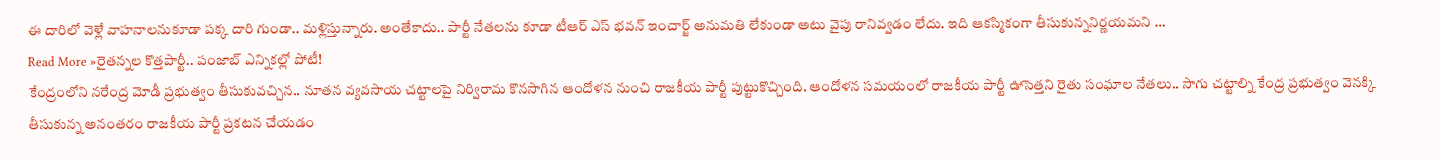ఈ దారిలో వెళ్లే వాహనాలనుకూడా పక్క దారి గుండా.. మళ్లిస్తున్నారు. అంతేకాదు.. పార్టీ నేతలను కూడా టీఆర్ ఎస్ భవన్ ఇంచార్జ్ అనుమతి లేకుండా అటు వైపు రానివ్వడం లేదు. ఇది ఆకస్మికంగా తీసుకున్ననిర్ణయమని …
Read More »రైతన్నల కొత్తపార్టీ.. పంజాబ్ ఎన్నికల్లో పోటీ!
కేంద్రంలోని నరేంద్ర మోడీ ప్రభుత్వం తీసుకువచ్చిన.. నూతన వ్యవసాయ చట్టాలపై నిర్విరామ కొనసాగిన ఆందోళన నుంచి రాజకీయ పార్టీ పుట్టుకొచ్చింది. ఆందోళన సమయంలో రాజకీయ పార్టీ ఊసెత్తని రైతు సంఘాల నేతలు.. సాగు చట్టాల్ని కేంద్ర ప్రభుత్వం వెనక్కి తీసుకున్న అనంతరం రాజకీయ పార్టీ ప్రకటన చేయడం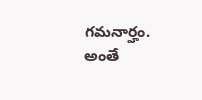గమనార్హం. అంతే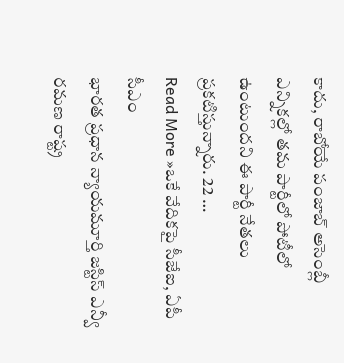కాదు, రాబోయే పంజాబ్ అసెంబ్లీ ఎన్నికల్లో తమ పార్టీలో పోటీలో ఉంటుందని ఈ పార్టీ నేతలు ప్రకటిస్తున్నారు. 22 …
Read More »ఒకే వేదికపై సీజేఐ, ఏపీ సీఎం
భారత ప్రధాన న్యాయమూర్తి జస్టిస్ ఎన్వీ రమణ రాష్ట్ర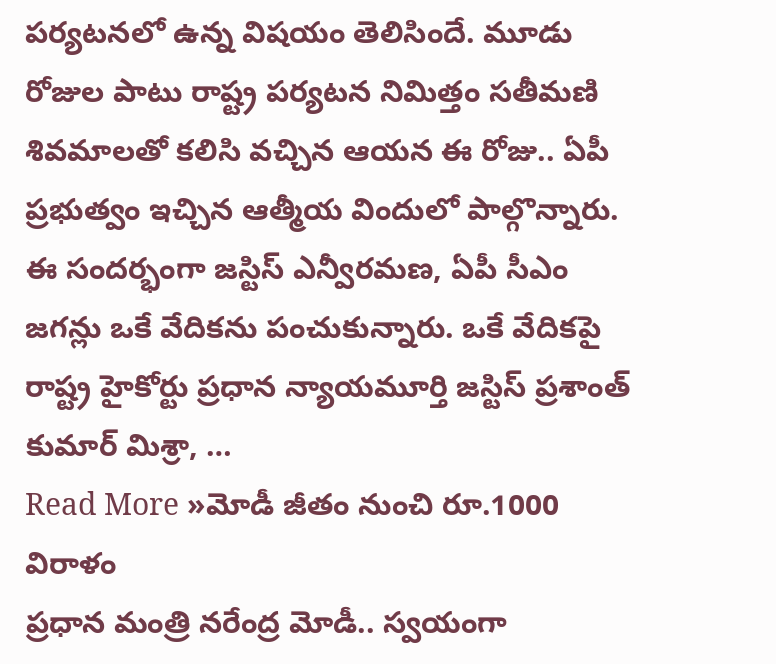పర్యటనలో ఉన్న విషయం తెలిసిందే. మూడు రోజుల పాటు రాష్ట్ర పర్యటన నిమిత్తం సతీమణి శివమాలతో కలిసి వచ్చిన ఆయన ఈ రోజు.. ఏపీ ప్రభుత్వం ఇచ్చిన ఆత్మీయ విందులో పాల్గొన్నారు. ఈ సందర్భంగా జస్టిస్ ఎన్వీరమణ, ఏపీ సీఎం జగన్లు ఒకే వేదికను పంచుకున్నారు. ఒకే వేదికపై రాష్ట్ర హైకోర్టు ప్రధాన న్యాయమూర్తి జస్టిస్ ప్రశాంత్ కుమార్ మిశ్రా, …
Read More »మోడీ జీతం నుంచి రూ.1000 విరాళం
ప్రధాన మంత్రి నరేంద్ర మోడీ.. స్వయంగా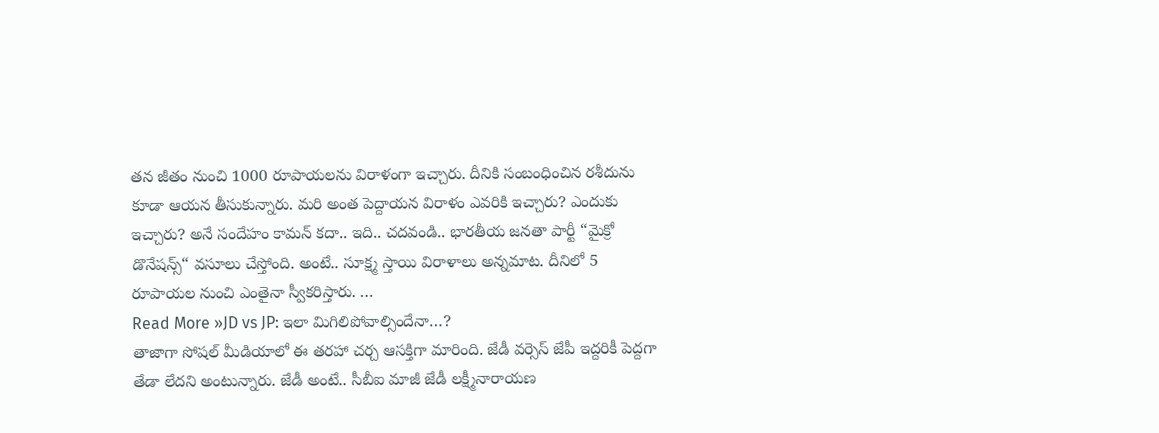తన జీతం నుంచి 1000 రూపాయలను విరాళంగా ఇచ్చారు. దీనికి సంబంధించిన రశీదును కూడా ఆయన తీసుకున్నారు. మరి అంత పెద్దాయన విరాళం ఎవరికి ఇచ్చారు? ఎందుకు ఇచ్చారు? అనే సందేహం కామన్ కదా.. ఇది.. చదవండి.. భారతీయ జనతా పార్టీ “మైక్రో డొనేషన్స్“ వసూలు చేస్తోంది. అంటే.. సూక్ష్మ స్తాయి విరాళాలు అన్నమాట. దీనిలో 5 రూపాయల నుంచి ఎంతైనా స్వీకరిస్తారు. …
Read More »JD vs JP: ఇలా మిగిలిపోవాల్సిందేనా…?
తాజాగా సోషల్ మీడియాలో ఈ తరహా చర్చ ఆసక్తిగా మారింది. జేడీ వర్సెస్ జేపీ ఇద్దరికీ పెద్దగా తేడా లేదని అంటున్నారు. జేడీ అంటే.. సీబీఐ మాజీ జేడీ లక్ష్మీనారాయణ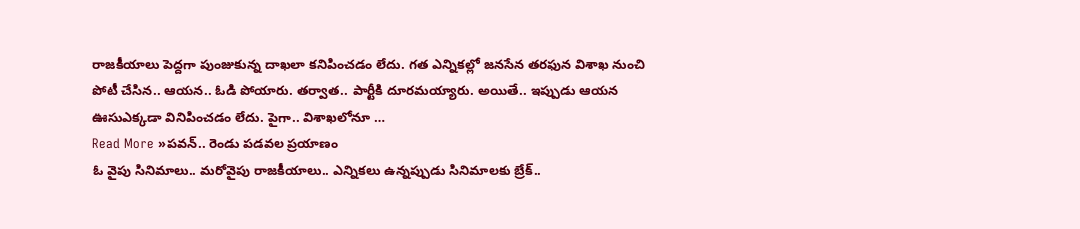రాజకీయాలు పెద్దగా పుంజుకున్న దాఖలా కనిపించడం లేదు. గత ఎన్నికల్లో జనసేన తరఫున విశాఖ నుంచి పోటీ చేసిన.. ఆయన.. ఓడి పోయారు. తర్వాత.. పార్టీకి దూరమయ్యారు. అయితే.. ఇప్పుడు ఆయన ఊసుఎక్కడా వినిపించడం లేదు. పైగా.. విశాఖలోనూ …
Read More »పవన్.. రెండు పడవల ప్రయాణం
ఓ వైపు సినిమాలు.. మరోవైపు రాజకీయాలు.. ఎన్నికలు ఉన్నప్పుడు సినిమాలకు బ్రేక్..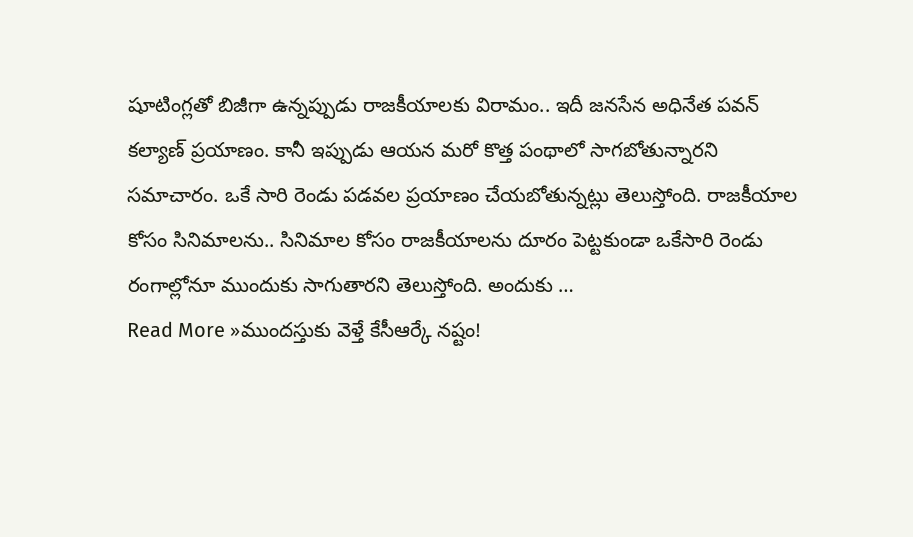షూటింగ్లతో బిజీగా ఉన్నప్పుడు రాజకీయాలకు విరామం.. ఇదీ జనసేన అధినేత పవన్ కల్యాణ్ ప్రయాణం. కానీ ఇప్పుడు ఆయన మరో కొత్త పంథాలో సాగబోతున్నారని సమాచారం. ఒకే సారి రెండు పడవల ప్రయాణం చేయబోతున్నట్లు తెలుస్తోంది. రాజకీయాల కోసం సినిమాలను.. సినిమాల కోసం రాజకీయాలను దూరం పెట్టకుండా ఒకేసారి రెండు రంగాల్లోనూ ముందుకు సాగుతారని తెలుస్తోంది. అందుకు …
Read More »ముందస్తుకు వెళ్తే కేసీఆర్కే నష్టం!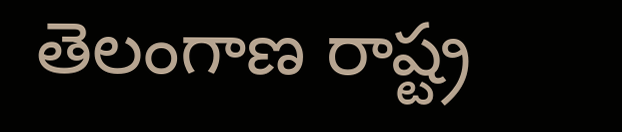తెలంగాణ రాష్ట్ర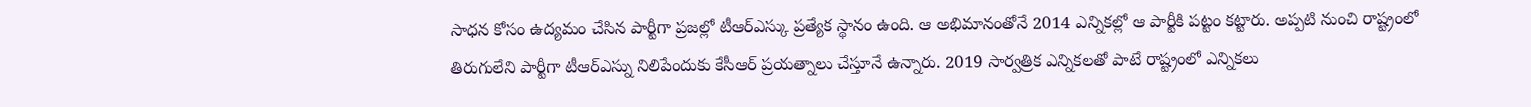సాధన కోసం ఉద్యమం చేసిన పార్టీగా ప్రజల్లో టీఆర్ఎస్కు ప్రత్యేక స్థానం ఉంది. ఆ అభిమానంతోనే 2014 ఎన్నికల్లో ఆ పార్టీకి పట్టం కట్టారు. అప్పటి నుంచి రాష్ట్రంలో తిరుగులేని పార్టీగా టీఆర్ఎస్ను నిలిపేందుకు కేసీఆర్ ప్రయత్నాలు చేస్తూనే ఉన్నారు. 2019 సార్వత్రిక ఎన్నికలతో పాటే రాష్ట్రంలో ఎన్నికలు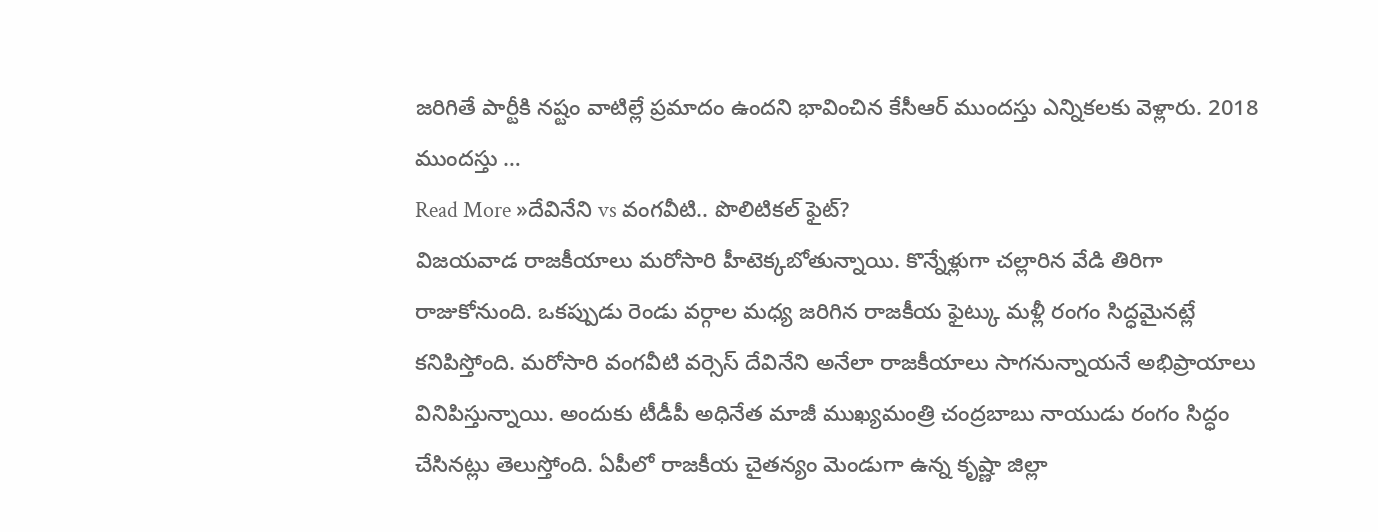జరిగితే పార్టీకి నష్టం వాటిల్లే ప్రమాదం ఉందని భావించిన కేసీఆర్ ముందస్తు ఎన్నికలకు వెళ్లారు. 2018 ముందస్తు …
Read More »దేవినేని vs వంగవీటి.. పొలిటికల్ ఫైట్?
విజయవాడ రాజకీయాలు మరోసారి హీటెక్కబోతున్నాయి. కొన్నేళ్లుగా చల్లారిన వేడి తిరిగా రాజుకోనుంది. ఒకప్పుడు రెండు వర్గాల మధ్య జరిగిన రాజకీయ ఫైట్కు మళ్లీ రంగం సిద్ధమైనట్లే కనిపిస్తోంది. మరోసారి వంగవీటి వర్సెస్ దేవినేని అనేలా రాజకీయాలు సాగనున్నాయనే అభిప్రాయాలు వినిపిస్తున్నాయి. అందుకు టీడీపీ అధినేత మాజీ ముఖ్యమంత్రి చంద్రబాబు నాయుడు రంగం సిద్ధం చేసినట్లు తెలుస్తోంది. ఏపీలో రాజకీయ చైతన్యం మెండుగా ఉన్న కృష్ణా జిల్లా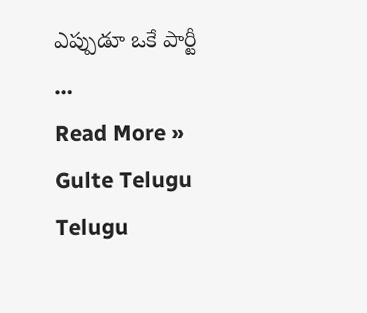ఎప్పుడూ ఒకే పార్టీ …
Read More »
Gulte Telugu Telugu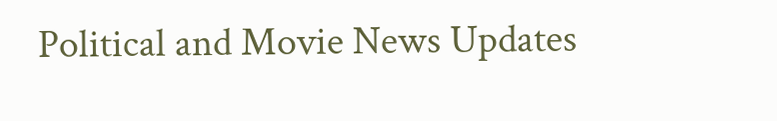Political and Movie News Updates